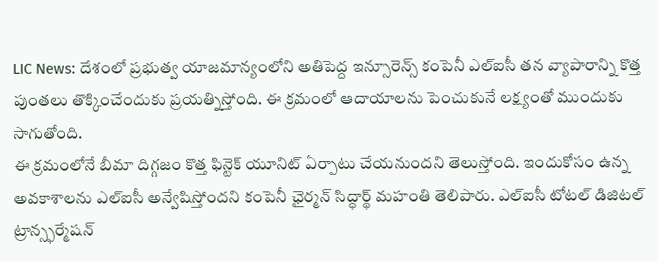LIC News: దేశంలో ప్రభుత్వ యాజమాన్యంలోని అతిపెద్ద ఇన్సూరెన్స్ కంపెనీ ఎల్ఐసీ తన వ్యాపారాన్ని కొత్త పుంతలు తొక్కించేందుకు ప్రయత్నిస్తోంది. ఈ క్రమంలో ఆదాయాలను పెంచుకునే లక్ష్యంతో ముందుకు సాగుతోంది.
ఈ క్రమంలోనే బీమా దిగ్గజం కొత్త ఫిన్టెక్ యూనిట్ ఏర్పాటు చేయనుందని తెలుస్తోంది. ఇందుకోసం ఉన్న అవకాశాలను ఎల్ఐసీ అన్వేషిస్తోందని కంపెనీ ఛైర్మన్ సిద్ధార్థ్ మహంతి తెలిపారు. ఎల్ఐసీ టోటల్ డిజిటల్ ట్రాన్స్ఫర్మేషన్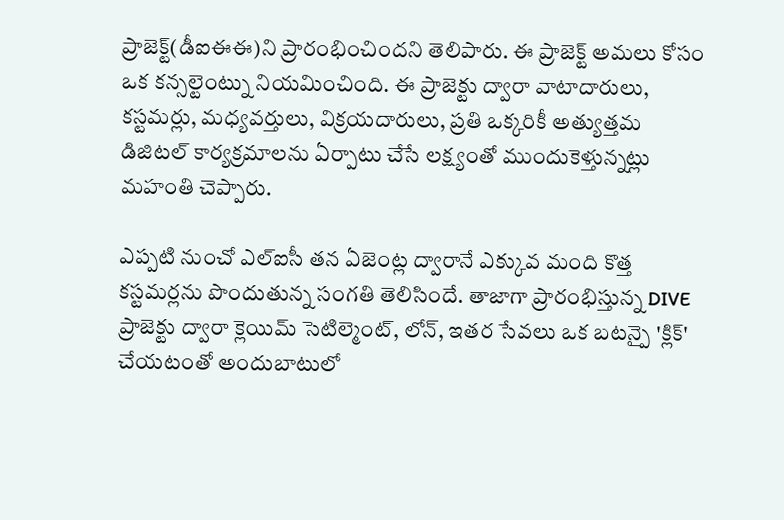ప్రాజెక్ట్(డీఐఈఈ)ని ప్రారంభించిందని తెలిపారు. ఈ ప్రాజెక్ట్ అమలు కోసం ఒక కన్సల్టెంట్ను నియమించింది. ఈ ప్రాజెక్టు ద్వారా వాటాదారులు, కస్టమర్లు, మధ్యవర్తులు, విక్రయదారులు, ప్రతి ఒక్కరికీ అత్యుత్తమ డిజిటల్ కార్యక్రమాలను ఏర్పాటు చేసే లక్ష్యంతో ముందుకెళ్తున్నట్లు మహంతి చెప్పారు.

ఎప్పటి నుంచో ఎల్ఐసీ తన ఏజెంట్ల ద్వారానే ఎక్కువ మంది కొత్త కస్టమర్లను పొందుతున్న సంగతి తెలిసిందే. తాజాగా ప్రారంభిస్తున్న DIVE ప్రాజెక్టు ద్వారా క్లెయిమ్ సెటిల్మెంట్, లోన్, ఇతర సేవలు ఒక బటన్పై 'క్లిక్' చేయటంతో అందుబాటులో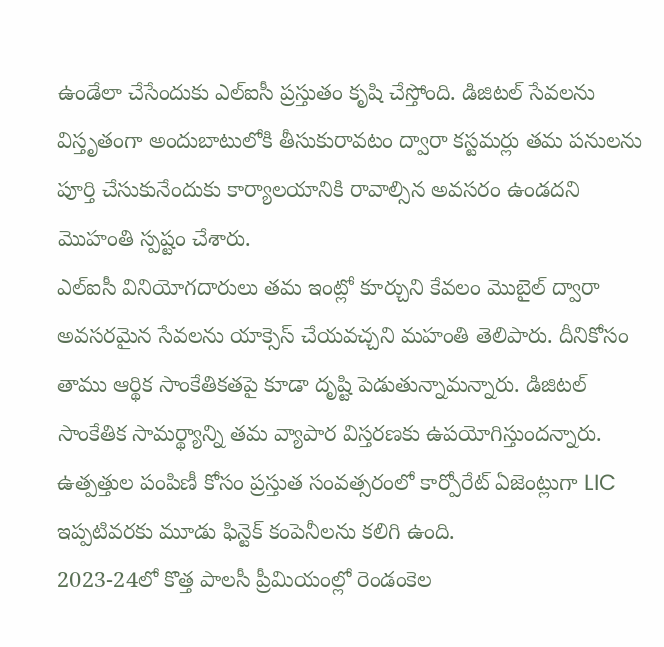ఉండేలా చేసేందుకు ఎల్ఐసీ ప్రస్తుతం కృషి చేస్తోంది. డిజిటల్ సేవలను విస్తృతంగా అందుబాటులోకి తీసుకురావటం ద్వారా కస్టమర్లు తమ పనులను పూర్తి చేసుకునేందుకు కార్యాలయానికి రావాల్సిన అవసరం ఉండదని మెుహంతి స్పష్టం చేశారు.
ఎల్ఐసీ వినియోగదారులు తమ ఇంట్లో కూర్చుని కేవలం మొబైల్ ద్వారా అవసరమైన సేవలను యాక్సెస్ చేయవచ్చని మహంతి తెలిపారు. దీనికోసం తాము ఆర్థిక సాంకేతికతపై కూడా దృష్టి పెడుతున్నామన్నారు. డిజిటల్ సాంకేతిక సామర్థ్యాన్ని తమ వ్యాపార విస్తరణకు ఉపయోగిస్తుందన్నారు. ఉత్పత్తుల పంపిణీ కోసం ప్రస్తుత సంవత్సరంలో కార్పోరేట్ ఏజెంట్లుగా LIC ఇప్పటివరకు మూడు ఫిన్టెక్ కంపెనీలను కలిగి ఉంది.
2023-24లో కొత్త పాలసీ ప్రీమియంల్లో రెండంకెల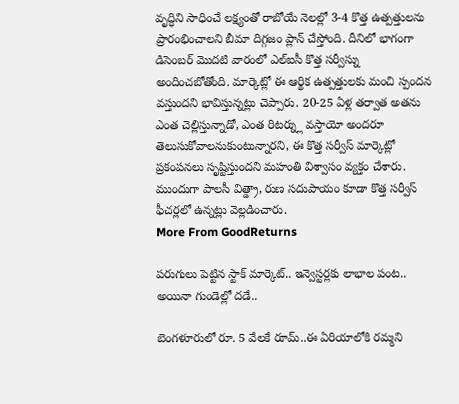వృద్ధిని సాధించే లక్ష్యంతో రాబోయే నెలల్లో 3-4 కొత్త ఉత్పత్తులను ప్రారంభించాలని బీమా దిగ్గజం ప్లాన్ చేస్తోంది. దీనిలో భాగంగా డిసెంబర్ మొదటి వారంలో ఎల్ఐసీ కొత్త సర్వీస్ను అందించబోతోంది. మార్కెట్లో ఈ ఆర్థిక ఉత్పత్తులకు మంచి స్పందన వస్తుందని భావిస్తున్నట్లు చెప్పారు. 20-25 ఏళ్ల తర్వాత అతను ఎంత చెల్లిస్తున్నాడో, ఎంత రిటర్న్లు వస్తాయో అందరూ తెలుసుకోవాలనుకుంటున్నారని, ఈ కొత్త సర్వీస్ మార్కెట్లో ప్రకంపనలు సృష్టిస్తుందని మహంతి విశ్వాసం వ్యక్తం చేశారు. ముందుగా పాలసీ విత్డ్రా, రుణ సదుపాయం కూడా కొత్త సర్వీస్ ఫీచర్లలో ఉన్నట్లు వెల్లడించారు.
More From GoodReturns

పరుగులు పెట్టిన స్టాక్ మార్కెట్.. ఇన్వెస్టర్లకు లాభాల పంట.. అయినా గుండెల్లో దడే..

బెంగళూరులో రూ. 5 వేలకే రూమ్..ఈ ఏరియాలోకి రమ్మని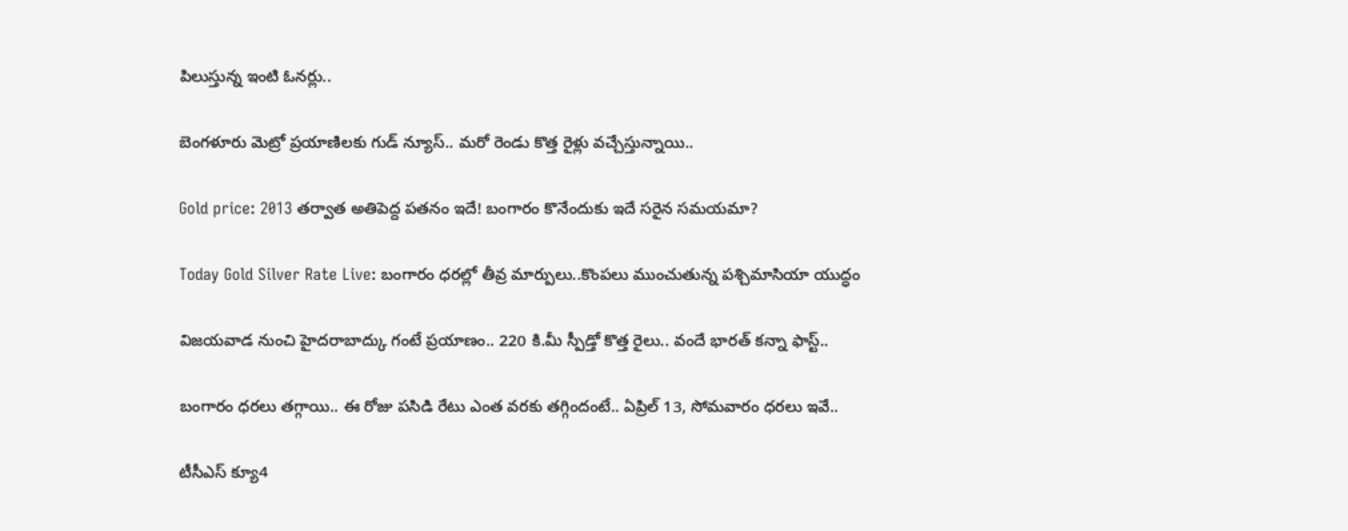పిలుస్తున్న ఇంటి ఓనర్లు..

బెంగళూరు మెట్రో ప్రయాణిలకు గుడ్ న్యూస్.. మరో రెండు కొత్త రైళ్లు వచ్చేస్తున్నాయి..

Gold price: 2013 తర్వాత అతిపెద్ద పతనం ఇదే! బంగారం కొనేందుకు ఇదే సరైన సమయమా?

Today Gold Silver Rate Live: బంగారం ధరల్లో తీవ్ర మార్పులు..కొంపలు ముంచుతున్న పశ్చిమాసియా యుద్ధం

విజయవాడ నుంచి హైదరాబాద్కు గంటే ప్రయాణం.. 220 కి.మీ స్పీడ్తో కొత్త రైలు.. వందే భారత్ కన్నా ఫాస్ట్..

బంగారం ధరలు తగ్గాయి.. ఈ రోజు పసిడి రేటు ఎంత వరకు తగ్గిందంటే.. ఏప్రిల్ 13, సోమవారం ధరలు ఇవే..

టీసీఎస్ క్యూ4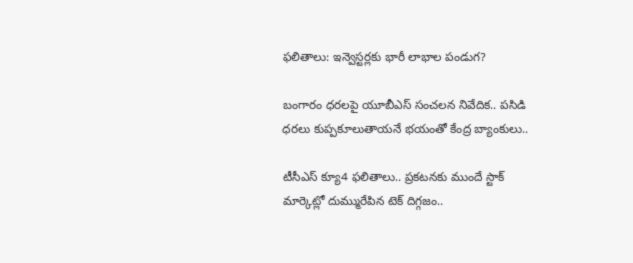ఫలితాలు: ఇన్వెస్టర్లకు భారీ లాభాల పండుగ?

బంగారం ధరలపై యూబీఎస్ సంచలన నివేదిక.. పసిడి ధరలు కుప్పకూలుతాయనే భయంతో కేంద్ర బ్యాంకులు..

టీసీఎస్ క్యూ4 ఫలితాలు.. ప్రకటనకు ముందే స్టాక్ మార్కెట్లో దుమ్మురేపిన టెక్ దిగ్గజం..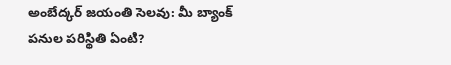అంబేద్కర్ జయంతి సెలవు: మీ బ్యాంక్ పనుల పరిస్థితి ఏంటి?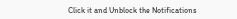Click it and Unblock the Notifications